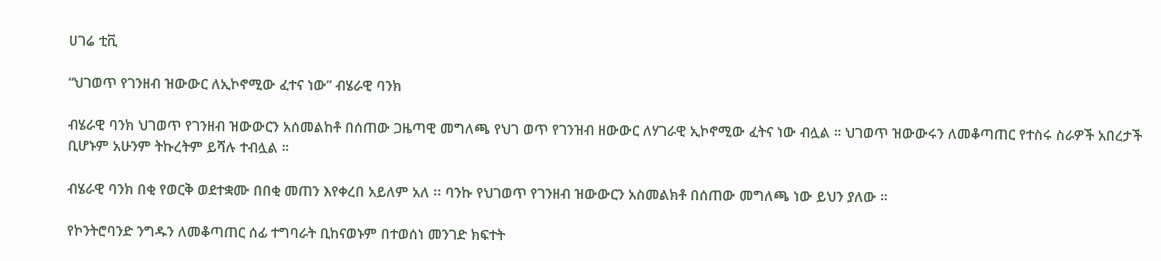ሀገሬ ቲቪ

“ህገወጥ የገንዘብ ዝውውር ለኢኮኖሚው ፈተና ነው” ብሄራዊ ባንክ

ብሄራዊ ባንክ ህገወጥ የገንዘብ ዝውውርን አሰመልከቶ በሰጠው ጋዜጣዊ መግለጫ የህገ ወጥ የገንዝብ ዘውውር ለሃገራዊ ኢኮኖሚው ፈትና ነው ብሏል ። ህገወጥ ዝውውሩን ለመቆጣጠር የተስሩ ስራዎች አበረታች ቢሆኑም አሁንም ትኩረትም ይሻሉ ተብሏል ።

ብሄራዊ ባንክ በቂ የወርቅ ወደተቋሙ በበቂ መጠን እየቀረበ አይለም አለ ፡፡ ባንኩ የህገወጥ የገንዘብ ዝውውርን አስመልክቶ በሰጠው መግለጫ ነው ይህን ያለው ።

የኮንትሮባንድ ንግዱን ለመቆጣጠር ሰፊ ተግባራት ቢከናወኑም በተወሰነ መንገድ ክፍተት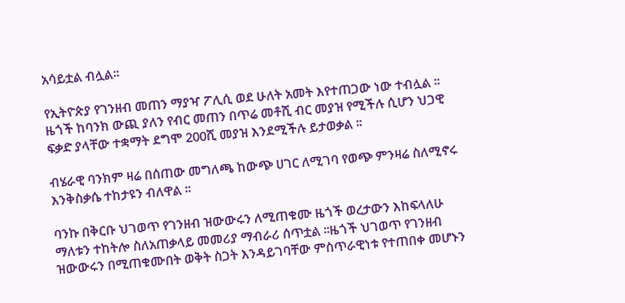አሳይቷል ብሏል፡፡

የኢትዮጵያ የገንዘብ መጠን ማያዣ ፖሊሲ ወደ ሁለት አመት እየተጠጋው ነው ተብሏል ፡፡ ዜጎች ከባንክ ውጪ ያለን የብር መጠን በጥሬ መቶሺ ብር መያዝ የሚችሉ ሲሆን ህጋዊ ፍቃድ ያላቸው ተቋማት ደግሞ 200ሺ መያዝ እንደሚችሉ ይታወቃል ፡፡

ብሄራዊ ባንክም ዛሬ በሰጠው መግለጫ ከውጭ ሀገር ለሚገባ የወጭ ምንዛሬ ስለሚኖሩ እንቅስቃሴ ተከታዩን ብለዋል ፡፡

ባንኩ በቅርቡ ህገወጥ የገንዘብ ዝውውሩን ለሚጠቁሙ ዜጎች ወረታውን እከፍላለሁ ማለቱን ተከትሎ ስለአጠቃላይ መመሪያ ማብራሪ ሰጥቷል ፡፡ዜጎች ህገወጥ የገንዘብ ዝውውሩን በሚጠቁሙበት ወቅት ስጋት እንዳይገባቸው ምስጥራዊነቱ የተጠበቀ መሆኑን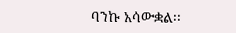ባንኩ አሳውቋል፡፡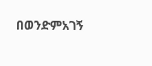በወንድምአገኝ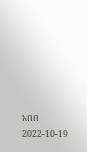አበበ
2022-10-19